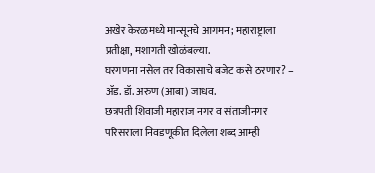अखेर केरळमध्ये मान्सूनचे आगमन; महाराष्ट्राला प्रतीक्षा, मशागती खोळंबल्या.
घरगणना नसेल तर विकासाचे बजेट कसे ठरणार? – ॲड. डॉ. अरुण (आबा) जाधव.
छत्रपती शिवाजी महाराज नगर व संताजीनगर परिसराला निवडणूकीत दिलेला शब्द आम्ही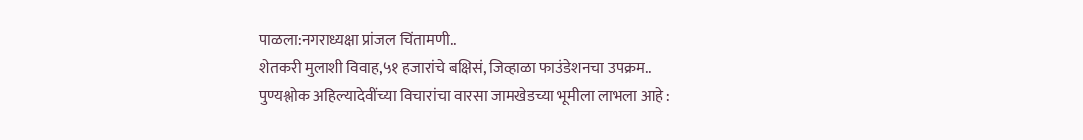पाळला:नगराध्यक्षा प्रांजल चिंतामणी..
शेतकरी मुलाशी विवाह,५१ हजारांचे बक्षिसं, जिव्हाळा फाउंडेशनचा उपक्रम..
पुण्यश्लोक अहिल्यादेवींच्या विचारांचा वारसा जामखेडच्या भूमीला लाभला आहे :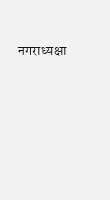नगराध्यक्षा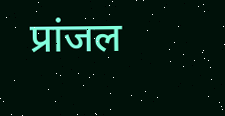प्रांजल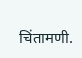चिंतामणी.